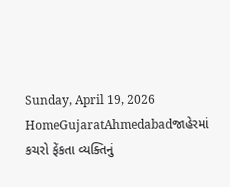Sunday, April 19, 2026
HomeGujaratAhmedabadજાહેરમાં કચરો ફેંકતા વ્યક્તિનું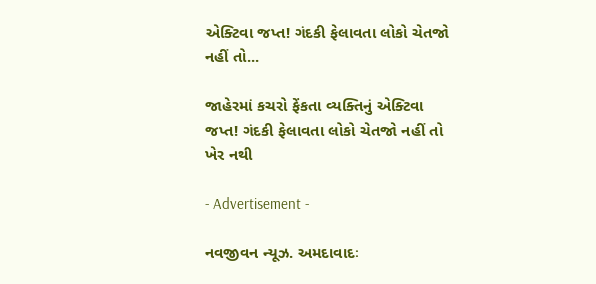એક્ટિવા જપ્ત! ગંદકી ફેલાવતા લોકો ચેતજો નહીં તો...

જાહેરમાં કચરો ફેંકતા વ્યક્તિનું એક્ટિવા જપ્ત! ગંદકી ફેલાવતા લોકો ચેતજો નહીં તો ખેર નથી

- Advertisement -

નવજીવન ન્યૂઝ. અમદાવાદઃ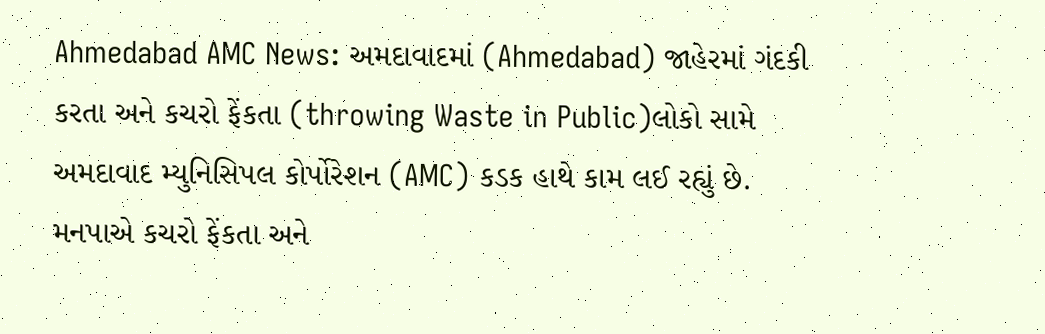Ahmedabad AMC News: અમદાવાદમાં (Ahmedabad) જાહેરમાં ગંદકી કરતા અને કચરો ફેંકતા (throwing Waste in Public)લોકો સામે અમદાવાદ મ્યુનિસિપલ કોર્પોરેશન (AMC) કડક હાથે કામ લઈ રહ્યું છે. મનપાએ કચરો ફેંકતા અને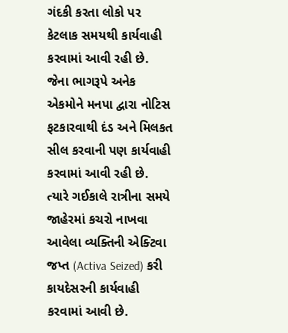ગંદકી કરતા લોકો પર કેટલાક સમયથી કાર્યવાહી કરવામાં આવી રહી છે. જેના ભાગરૂપે અનેક એકમોને મનપા દ્વારા નોટિસ ફટકારવાથી દંડ અને મિલકત સીલ કરવાની પણ કાર્યવાહી કરવામાં આવી રહી છે. ત્યારે ગઈકાલે રાત્રીના સમયે જાહેરમાં કચરો નાખવા આવેલા વ્યક્તિની એક્ટિવા જપ્ત (Activa Seized) કરી કાયદેસરની કાર્યવાહી કરવામાં આવી છે.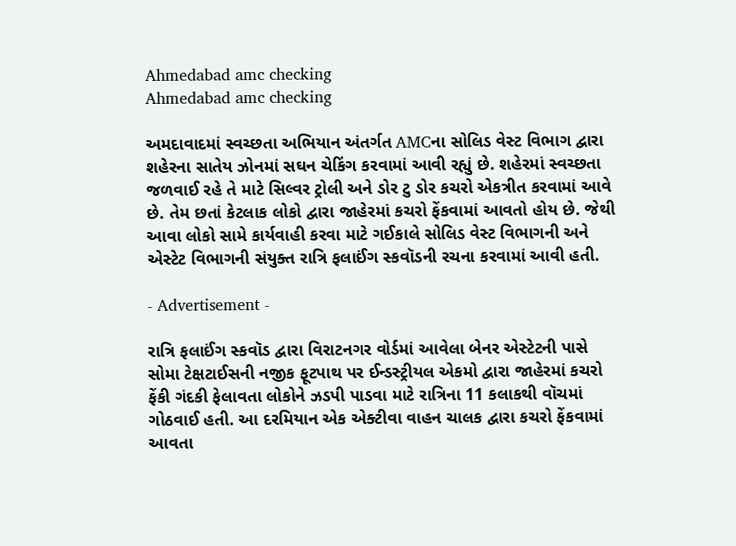Ahmedabad amc checking
Ahmedabad amc checking

અમદાવાદમાં સ્વચ્છતા અભિયાન અંતર્ગત AMCના સોલિડ વેસ્ટ વિભાગ દ્વારા શહેરના સાતેય ઝોનમાં સઘન ચેકિંગ કરવામાં આવી રહ્યું છે. શહેરમાં સ્વચ્છતા જળવાઈ રહે તે માટે સિલ્વર ટ્રોલી અને ડોર ટુ ડોર કચરો એકત્રીત કરવામાં આવે છે. તેમ છતાં કેટલાક લોકો દ્વારા જાહેરમાં કચરો ફેંકવામાં આવતો હોય છે. જેથી આવા લોકો સામે કાર્યવાહી કરવા માટે ગઈકાલે સોલિડ વેસ્ટ વિભાગની અને એસ્ટેટ વિભાગની સંયુક્ત રાત્રિ ફલાઈંગ સ્કવૉડની રચના કરવામાં આવી હતી.

- Advertisement -

રાત્રિ ફલાઈંગ સ્કવૉડ દ્વારા વિરાટનગર વોર્ડમાં આવેલા બેનર એસ્ટેટની પાસે સોમા ટેક્ષટાઈસની નજીક ફૂટપાથ પર ઈન્ડસ્ટ્રીયલ એકમો દ્વારા જાહેરમાં કચરો ફેંકી ગંદકી ફેલાવતા લોકોને ઝડપી પાડવા માટે રાત્રિના 11 કલાકથી વૉચમાં ગોઠવાઈ હતી. આ દરમિયાન એક એક્ટીવા વાહન ચાલક દ્વારા કચરો ફેંકવામાં આવતા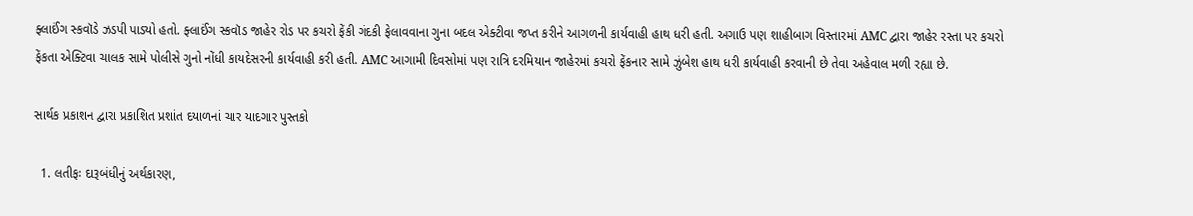ફ્લાઈંગ સ્કવૉડે ઝડપી પાડ્યો હતો. ફ્લાઈંગ સ્કવૉડ જાહેર રોડ પર કચરો ફેંકી ગંદકી ફેલાવવાના ગુના બદલ એક્ટીવા જપ્ત કરીને આગળની કાર્યવાહી હાથ ધરી હતી. અગાઉ પણ શાહીબાગ વિસ્તારમાં AMC દ્વારા જાહેર રસ્તા પર કચરો ફેંકતા એક્ટિવા ચાલક સામે પોલીસે ગુનો નોંધી કાયદેસરની કાર્યવાહી કરી હતી. AMC આગામી દિવસોમાં પણ રાત્રિ દરમિયાન જાહેરમાં કચરો ફેંકનાર સામે ઝુંબેશ હાથ ધરી કાર્યવાહી કરવાની છે તેવા અહેવાલ મળી રહ્યા છે.

સાર્થક પ્રકાશન દ્વારા પ્રકાશિત પ્રશાંત દયાળનાં ચાર યાદગાર પુસ્તકો

  1. લતીફઃ દારૂબંધીનું અર્થકારણ,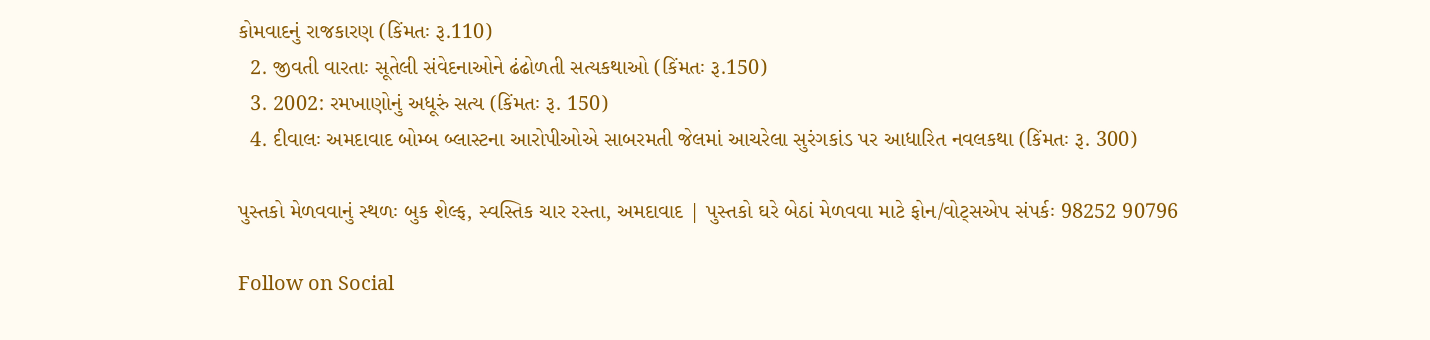કોમવાદનું રાજકારણ (કિંમતઃ રૂ.110)
  2. જીવતી વારતાઃ સૂતેલી સંવેદનાઓને ઢંઢોળતી સત્યકથાઓ (કિંમતઃ રૂ.150)
  3. 2002: રમખાણોનું અધૂરું સત્ય (કિંમતઃ રૂ. 150)
  4. દીવાલઃ અમદાવાદ બોમ્બ બ્લાસ્ટના આરોપીઓએ સાબરમતી જેલમાં આચરેલા સુરંગકાંડ પર આધારિત નવલકથા (કિંમતઃ રૂ. 300)

પુસ્તકો મેળવવાનું સ્થળઃ બુક શેલ્ફ, સ્વસ્તિક ચાર રસ્તા, અમદાવાદ | પુસ્તકો ઘરે બેઠાં મેળવવા માટે ફોન/વોટ્સએપ સંપર્કઃ 98252 90796

Follow on Social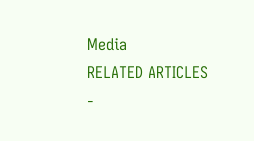Media
RELATED ARTICLES
-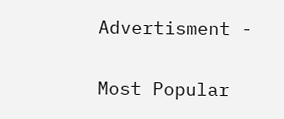Advertisment -

Most Popular